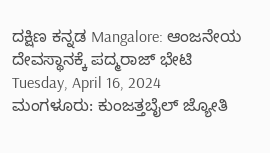ದಕ್ಷಿಣ ಕನ್ನಡ Mangalore: ಆಂಜನೇಯ ದೇವಸ್ಥಾನಕ್ಕೆ ಪದ್ಮರಾಜ್ ಭೇಟಿ Tuesday, April 16, 2024 ಮಂಗಳೂರು: ಕುಂಜತ್ತಬೈಲ್ ಜ್ಯೋತಿ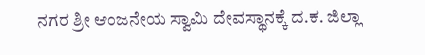ನಗರ ಶ್ರೀ ಆಂಜನೇಯ ಸ್ವಾಮಿ ದೇವಸ್ಥಾನಕ್ಕೆ ದ.ಕ. ಜಿಲ್ಲಾ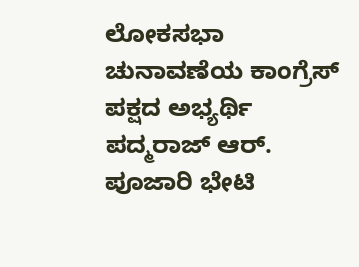ಲೋಕಸಭಾ ಚುನಾವಣೆಯ ಕಾಂಗ್ರೆಸ್ ಪಕ್ಷದ ಅಭ್ಯರ್ಥಿ ಪದ್ಮರಾಜ್ ಆರ್. ಪೂಜಾರಿ ಭೇಟಿ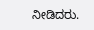ನೀಡಿದರು.